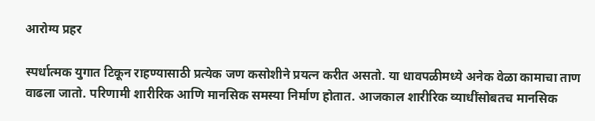आरोग्य प्रहर

स्पर्धात्मक युगात टिकून राहण्यासाठी प्रत्येक जण कसोशीने प्रयत्न करीत असतो. या धावपळीमध्ये अनेक वेळा कामाचा ताण वाढला जातो. परिणामी शारीरिक आणि मानसिक समस्या निर्माण होतात. आजकाल शारीरिक व्याधींसोबतच मानसिक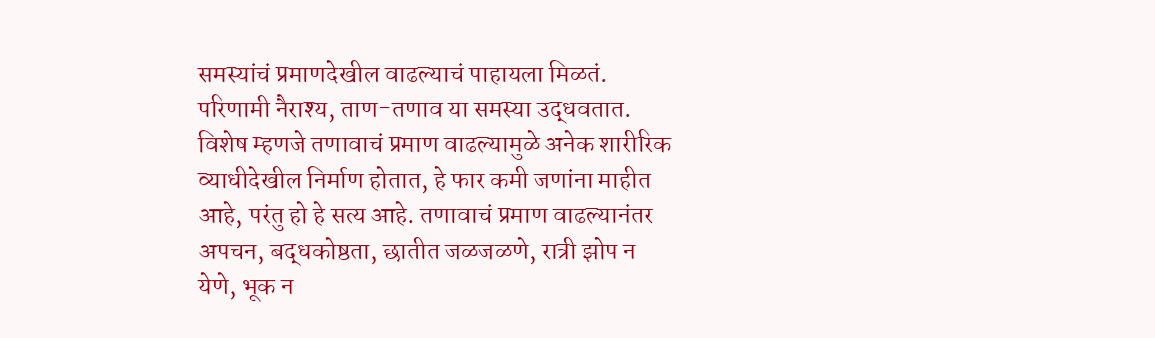समस्यांचं प्रमाणदेखील वाढल्याचं पाहायला मिळतं. परिणामी नैराश्य, ताण-तणाव या समस्या उद्धवतात. विशेष म्हणजे तणावाचं प्रमाण वाढल्यामुळे अनेक शारीरिक व्याधीदेखील निर्माण होतात, हे फार कमी जणांना माहीत आहे, परंतु हो हे सत्य आहे. तणावाचं प्रमाण वाढल्यानंतर अपचन, बद्धकोष्ठता, छातीत जळजळणे, रात्री झोप न येणे, भूक न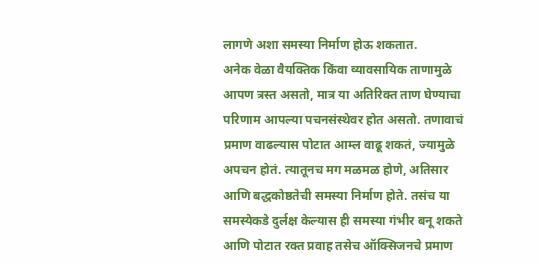लागणे अशा समस्या निर्माण होऊ शकतात.
अनेक वेळा वैयक्तिक किंवा व्यावसायिक ताणामुळे आपण त्रस्त असतो, मात्र या अतिरिक्त ताण घेण्याचा परिणाम आपल्या पचनसंस्थेवर होत असतो. तणावाचं प्रमाण वाढल्यास पोटात आम्ल वाढू शकतं, ज्यामुळे अपचन होतं. त्यातूनच मग मळमळ होणे, अतिसार आणि बद्धकोष्ठतेची समस्या निर्माण होते. तसंच या समस्येकडे दुर्लक्ष केल्यास ही समस्या गंभीर बनू शकते आणि पोटात रक्त प्रवाह तसेच ऑक्सिजनचे प्रमाण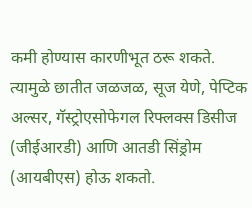कमी होण्यास कारणीभूत ठरू शकते. त्यामुळे छातीत जळजळ, सूज येणे, पेप्टिक अल्सर, गॅस्ट्रोएसोफेगल रिफ्लक्स डिसीज (जीईआरडी) आणि आतडी सिंड्रोम (आयबीएस) होऊ शकतो.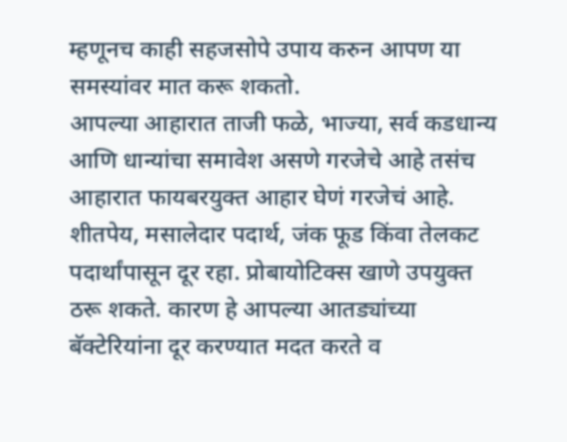म्हणूनच काही सहजसोपे उपाय करुन आपण या समस्यांवर मात करू शकतो.
आपल्या आहारात ताजी फळे, भाज्या, सर्व कडधान्य आणि धान्यांचा समावेश असणे गरजेचे आहे तसंच आहारात फायबरयुक्त आहार घेणं गरजेचं आहे. शीतपेय, मसालेदार पदार्थ, जंक फूड किंवा तेलकट पदार्थांपासून दूर रहा. प्रोबायोटिक्स खाणे उपयुक्त ठरू शकते. कारण हे आपल्या आतड्यांच्या बॅक्टेरियांना दूर करण्यात मदत करते व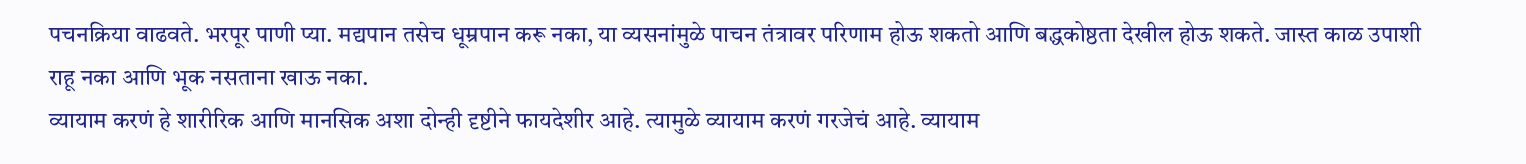पचनक्रिया वाढवते. भरपूर पाणी प्या. मद्यपान तसेच धूम्रपान करू नका, या व्यसनांमुळे पाचन तंत्रावर परिणाम होऊ शकतो आणि बद्धकोष्ठता देखील होऊ शकते. जास्त काळ उपाशी राहू नका आणि भूक नसताना खाऊ नका.
व्यायाम करणं हे शारीरिक आणि मानसिक अशा दोन्ही दृष्टीने फायदेशीर आहे. त्यामुळे व्यायाम करणं गरजेचं आहे. व्यायाम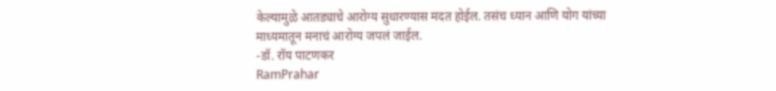केल्यामुळे आतड्याचे आरोग्य सुधारण्यास मदत होईल. तसंच ध्यान आणि योग यांच्या माध्यमातून मनाचं आरोग्य जपलं जाईल.
-डॉ. रॉय पाटणकर
RamPrahar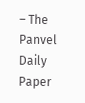– The Panvel Daily Paper